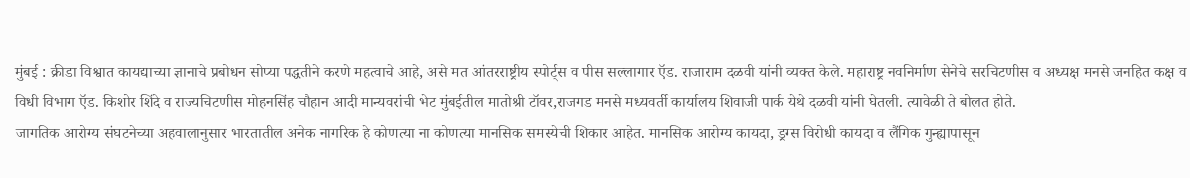मुंबई : क्रीडा विश्वात कायद्याच्या ज्ञानाचे प्रबोधन सोप्या पद्धतीने करणे महत्वाचे आहे, असे मत आंतरराष्ट्रीय स्पोर्ट्स व पीस सल्लागार ऍड. राजाराम दळवी यांनी व्यक्त केले. महाराष्ट्र नवनिर्माण सेनेचे सरचिटणीस व अध्यक्ष मनसे जनहित कक्ष व विधी विभाग ऍड. किशोर शिंदे व राज्यचिटणीस मोहनसिंह चौहान आदी मान्यवरांची भेट मुंबईतील मातोश्री टॉवर,राजगड मनसे मध्यवर्ती कार्यालय शिवाजी पार्क येथे दळवी यांनी घेतली. त्यावेळी ते बोलत होते.
जागतिक आरोग्य संघटनेच्या अहवालानुसार भारतातील अनेक नागरिक हे कोणत्या ना कोणत्या मानसिक समस्येची शिकार आहेत. मानसिक आरोग्य कायदा, ड्रग्स विरोधी कायदा व लैंगिक गुन्ह्यापासून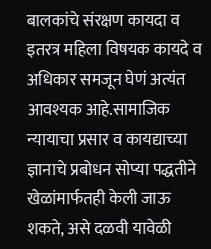बालकांचे संरक्षण कायदा व इतरत्र महिला विषयक कायदे व अधिकार समजून घेणं अत्यंत आवश्यक आहे.सामाजिक न्यायाचा प्रसार व कायद्याच्या ज्ञानाचे प्रबोधन सोप्या पद्धतीने खेळांमार्फतही केली जाऊ शकते, असे दळवी यावेळी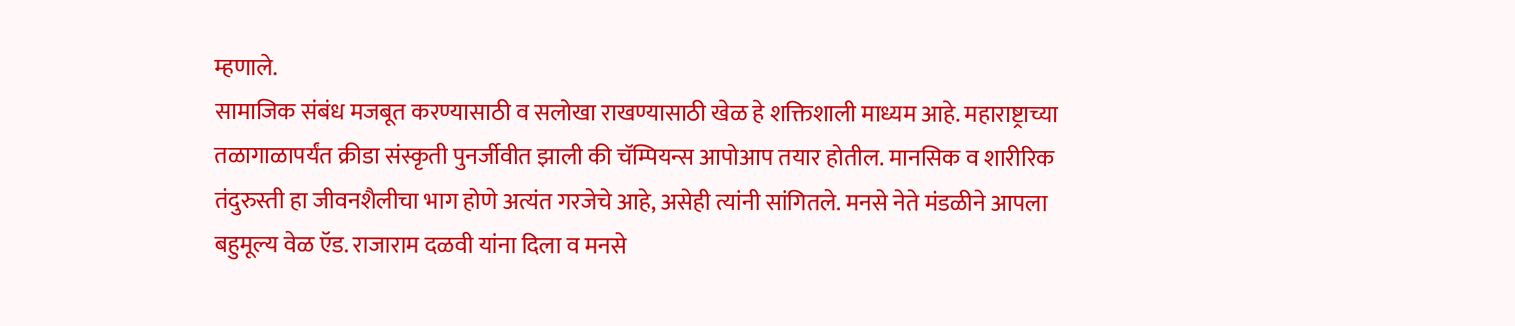म्हणाले.
सामाजिक संबंध मजबूत करण्यासाठी व सलोखा राखण्यासाठी खेळ हे शक्तिशाली माध्यम आहे. महाराष्ट्राच्या तळागाळापर्यंत क्रीडा संस्कृती पुनर्जीवीत झाली की चॅम्पियन्स आपोआप तयार होतील. मानसिक व शारीरिक तंदुरुस्ती हा जीवनशैलीचा भाग होणे अत्यंत गरजेचे आहे, असेही त्यांनी सांगितले. मनसे नेते मंडळीने आपला बहुमूल्य वेळ ऍड. राजाराम दळवी यांना दिला व मनसे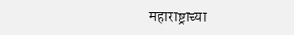महाराष्ट्राच्या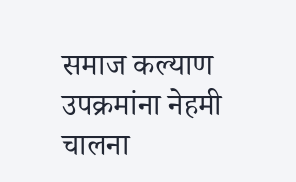समाज कल्याण उपक्रमांना नेहमी चालना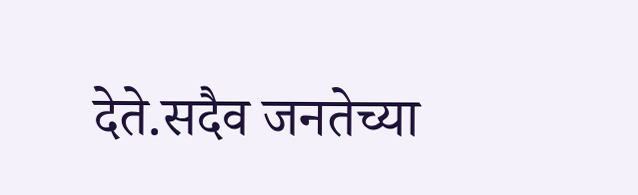देते.सदैव जनतेच्या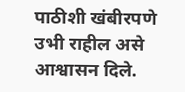पाठीशी खंबीरपणे उभी राहील असे आश्वासन दिले.